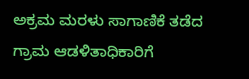ಅಕ್ರಮ ಮರಳು ಸಾಗಾಣಿಕೆ ತಡೆದ ಗ್ರಾಮ ಆಡಳಿತಾಧಿಕಾರಿಗೆ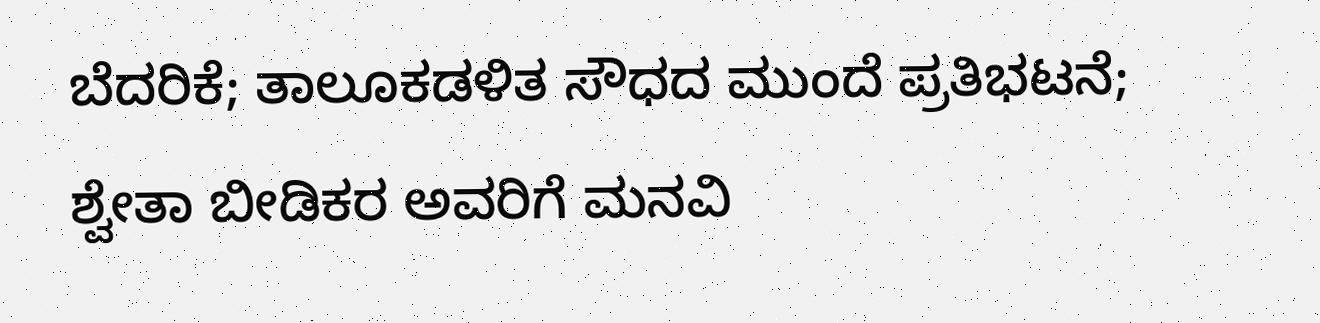ಬೆದರಿಕೆ; ತಾಲೂಕಡಳಿತ ಸೌಧದ ಮುಂದೆ ಪ್ರತಿಭಟನೆ; ಶ್ವೇತಾ ಬೀಡಿಕರ ಅವರಿಗೆ ಮನವಿ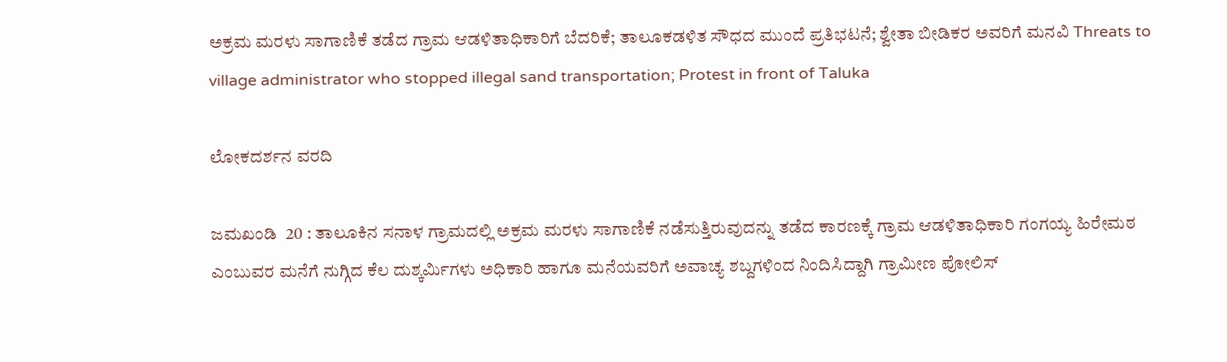ಅಕ್ರಮ ಮರಳು ಸಾಗಾಣಿಕೆ ತಡೆದ ಗ್ರಾಮ ಆಡಳಿತಾಧಿಕಾರಿಗೆ ಬೆದರಿಕೆ; ತಾಲೂಕಡಳಿತ ಸೌಧದ ಮುಂದೆ ಪ್ರತಿಭಟನೆ; ಶ್ವೇತಾ ಬೀಡಿಕರ ಅವರಿಗೆ ಮನವಿ Threats to village administrator who stopped illegal sand transportation; Protest in front of Taluka

ಲೋಕದರ್ಶನ ವರದಿ

ಜಮಖಂಡಿ  20 : ತಾಲೂಕಿನ ಸನಾಳ ಗ್ರಾಮದಲ್ಲಿ ಅಕ್ರಮ ಮರಳು ಸಾಗಾಣಿಕೆ ನಡೆಸುತ್ತಿರುವುದನ್ನು ತಡೆದ ಕಾರಣಕ್ಕೆ ಗ್ರಾಮ ಆಡಳಿತಾಧಿಕಾರಿ ಗಂಗಯ್ಯ ಹಿರೇಮಠ ಎಂಬುವರ ಮನೆಗೆ ನುಗ್ಗಿದ ಕೆಲ ದುಶ್ಕರ್ಮಿಗಳು ಅಧಿಕಾರಿ ಹಾಗೂ ಮನೆಯವರಿಗೆ ಅವಾಚ್ಯ ಶಬ್ದಗಳಿಂದ ನಿಂದಿಸಿದ್ದಾಗಿ ಗ್ರಾಮೀಣ ಪೋಲಿಸ್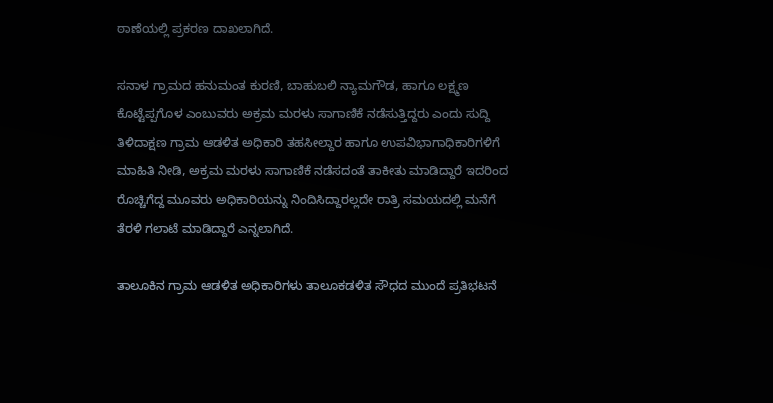ಠಾಣೆಯಲ್ಲಿ ಪ್ರಕರಣ ದಾಖಲಾಗಿದೆ.

ಸನಾಳ ಗ್ರಾಮದ ಹನುಮಂತ ಕುರಣಿ, ಬಾಹುಬಲಿ ನ್ಯಾಮಗೌಡ, ಹಾಗೂ ಲಕ್ಷ್ಮಣ ಕೊಟ್ಟೆಪ್ಪಗೊಳ ಎಂಬುವರು ಅಕ್ರಮ ಮರಳು ಸಾಗಾಣಿಕೆ ನಡೆಸುತ್ತಿದ್ದರು ಎಂದು ಸುದ್ದಿ ತಿಳಿದಾಕ್ಷಣ ಗ್ರಾಮ ಆಡಳಿತ ಅಧಿಕಾರಿ ತಹಸೀಲ್ದಾರ ಹಾಗೂ ಉಪವಿಭಾಗಾಧಿಕಾರಿಗಳಿಗೆ ಮಾಹಿತಿ ನೀಡಿ, ಅಕ್ರಮ ಮರಳು ಸಾಗಾಣಿಕೆ ನಡೆಸದಂತೆ ತಾಕೀತು ಮಾಡಿದ್ದಾರೆ ಇದರಿಂದ ರೊಚ್ಚಿಗೆದ್ದ ಮೂವರು ಅಧಿಕಾರಿಯನ್ನು ನಿಂದಿಸಿದ್ದಾರಲ್ಲದೇ ರಾತ್ರಿ ಸಮಯದಲ್ಲಿ ಮನೆಗೆ ತೆರಳಿ ಗಲಾಟೆ ಮಾಡಿದ್ದಾರೆ ಎನ್ನಲಾಗಿದೆ.

ತಾಲೂಕಿನ ಗ್ರಾಮ ಆಡಳಿತ ಅಧಿಕಾರಿಗಳು ತಾಲೂಕಡಳಿತ ಸೌಧದ ಮುಂದೆ ಪ್ರತಿಭಟನೆ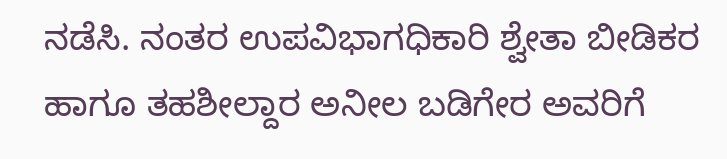ನಡೆಸಿ. ನಂತರ ಉಪವಿಭಾಗಧಿಕಾರಿ ಶ್ವೇತಾ ಬೀಡಿಕರ ಹಾಗೂ ತಹಶೀಲ್ದಾರ ಅನೀಲ ಬಡಿಗೇರ ಅವರಿಗೆ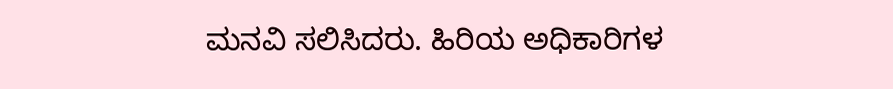ಮನವಿ ಸಲಿಸಿದರು. ಹಿರಿಯ ಅಧಿಕಾರಿಗಳ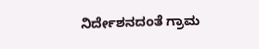ನಿರ್ದೇಶನದಂತೆ ಗ್ರಾಮ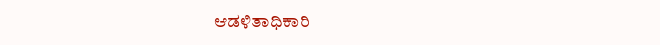ಆಡಳಿತಾಧಿಕಾರಿ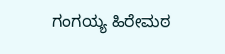ಗಂಗಯ್ಯ ಹಿರೇಮಠ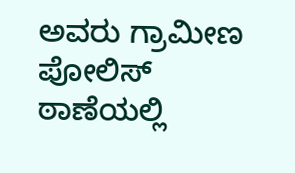ಅವರು ಗ್ರಾಮೀಣ ಪೋಲಿಸ್ ಠಾಣೆಯಲ್ಲಿ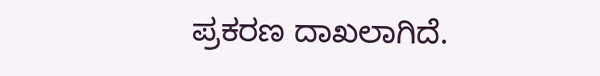ಪ್ರಕರಣ ದಾಖಲಾಗಿದೆ.